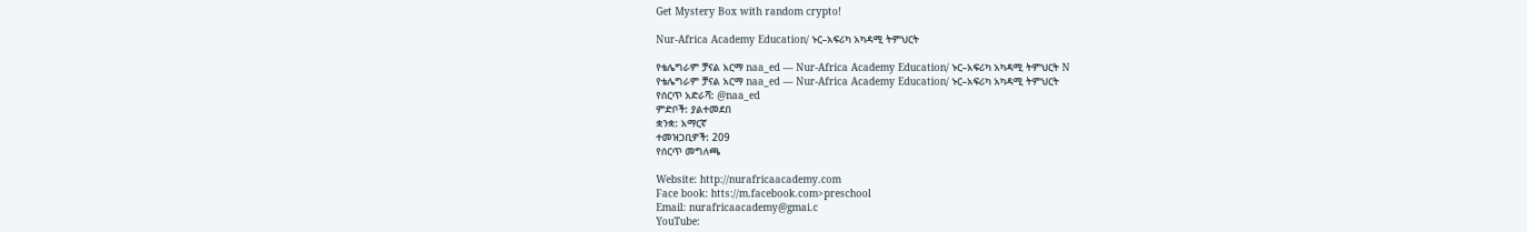Get Mystery Box with random crypto!

Nur-Africa Academy Education/ ኑር–አፍሪካ አካዳሚ ትምህርት

የቴሌግራም ቻናል አርማ naa_ed — Nur-Africa Academy Education/ ኑር–አፍሪካ አካዳሚ ትምህርት N
የቴሌግራም ቻናል አርማ naa_ed — Nur-Africa Academy Education/ ኑር–አፍሪካ አካዳሚ ትምህርት
የሰርጥ አድራሻ: @naa_ed
ምድቦች: ያልተመደበ
ቋንቋ: አማርኛ
ተመዝጋቢዎች: 209
የሰርጥ መግለጫ

Website: http://nurafricaacademy.com
Face book: htts://m.facebook.com>preschool
Email: nurafricaacademy@gmai.c
YouTube: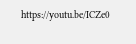https://youtu.be/ICZe0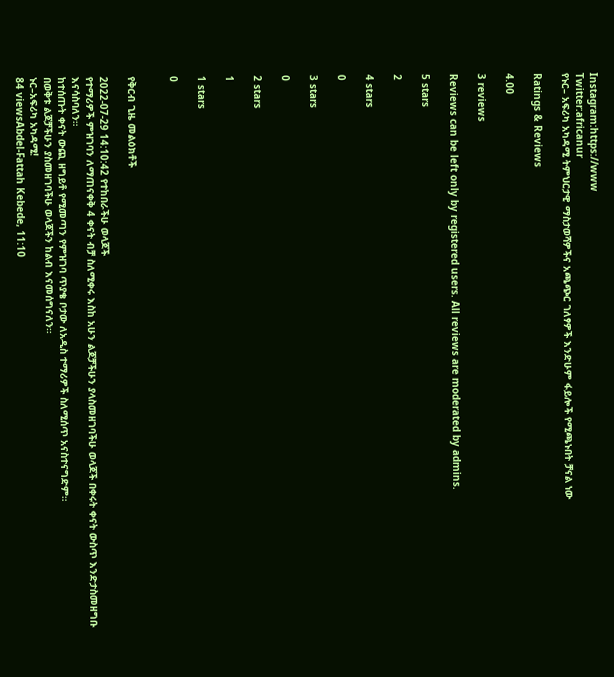Instagram:https://www
Twitter:africanur
የኑር– አፍሪካ አካዳሚ ትምህርታዊ ማስታወሻዎችና አጫጭር ገለፃዎች እንድሁም ፋይሎች የሚጫኑበት ቻናል ነው

Ratings & Reviews

4.00

3 reviews

Reviews can be left only by registered users. All reviews are moderated by admins.

5 stars

2

4 stars

0

3 stars

0

2 stars

1

1 stars

0


የቅርብ ጊዜ መልዕክቶች

2022-07-29 14:10:42 የተከበራችሁ ወላጆች
የተማሪዎች ምዝገባን ለማጠናቀቅ 4 ቀናት ብቻ ስለሚቀሩ እስከ አሁን ልጆቻችሁን ያላስመዘገባችሁ ወላጆች በቀሩት ቀናት ውስጥ እንድታስመዘግቡ እናሳስባለን።
ከተሰጡት ቀናት ውጪ ዘግይቶ የሚመጣን የምዝገባ ጥያቄ ቦታው ለአዲስ ተማሪዎች ስለሚሰጥ አናስተናግድም።
በወቅቱ ልጆቻችሁን ያስመዘገባችሁ ወላጆችን ከልብ እናመሰግናለን።
ኑር–አፍሪካ አካዳሚ!
84 viewsAbdel-Fattah Kebede, 11:10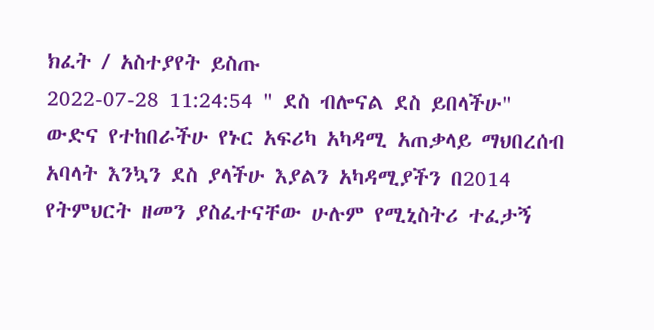ክፈት / አስተያየት ይስጡ
2022-07-28 11:24:54 " ደስ ብሎናል ደስ ይበላችሁ"
ውድና የተከበራችሁ የኑር አፍሪካ አካዳሚ አጠቃላይ ማህበረሰብ አባላት እንኳን ደስ ያላችሁ እያልን አካዳሚያችን በ2014 የትምህርት ዘመን ያስፈተናቸው ሁሉም የሚኒስትሪ ተፈታኝ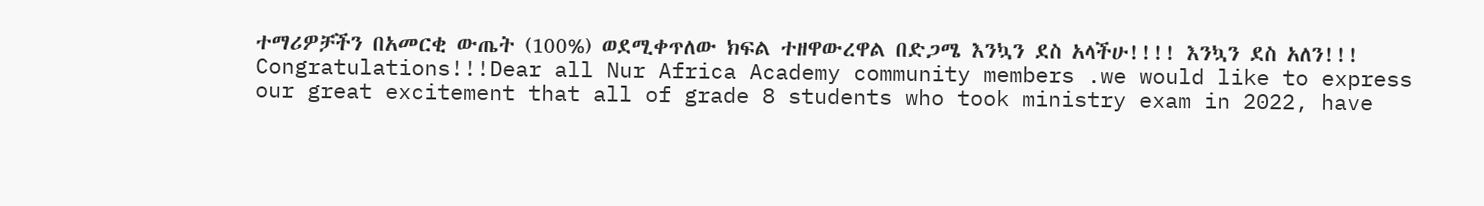ተማሪዎቻችን በአመርቂ ውጤት (100%) ወደሚቀጥለው ክፍል ተዘዋውረዋል በድጋሜ እንኳን ደስ አላችሁ!!!! እንኳን ደስ አለን!!!
Congratulations!!!Dear all Nur Africa Academy community members .we would like to express our great excitement that all of grade 8 students who took ministry exam in 2022, have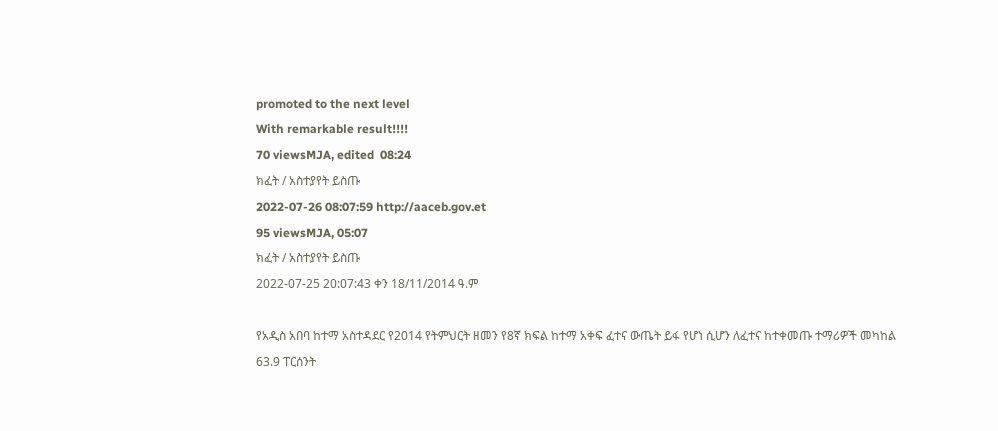promoted to the next level
With remarkable result!!!!
70 viewsMJA, edited  08:24
ክፈት / አስተያየት ይስጡ
2022-07-26 08:07:59 http://aaceb.gov.et
95 viewsMJA, 05:07
ክፈት / አስተያየት ይስጡ
2022-07-25 20:07:43 ቀን 18/11/2014 ዓ.ም

የአዲስ አበባ ከተማ አስተዳደር የ2014 የትምህርት ዘመን የ8ኛ ክፍል ከተማ አቀፍ ፈተና ውጤት ይፋ የሆነ ሲሆን ለፈተና ከተቀመጡ ተማሪዎች መካከል 63.9 ፐርሰንት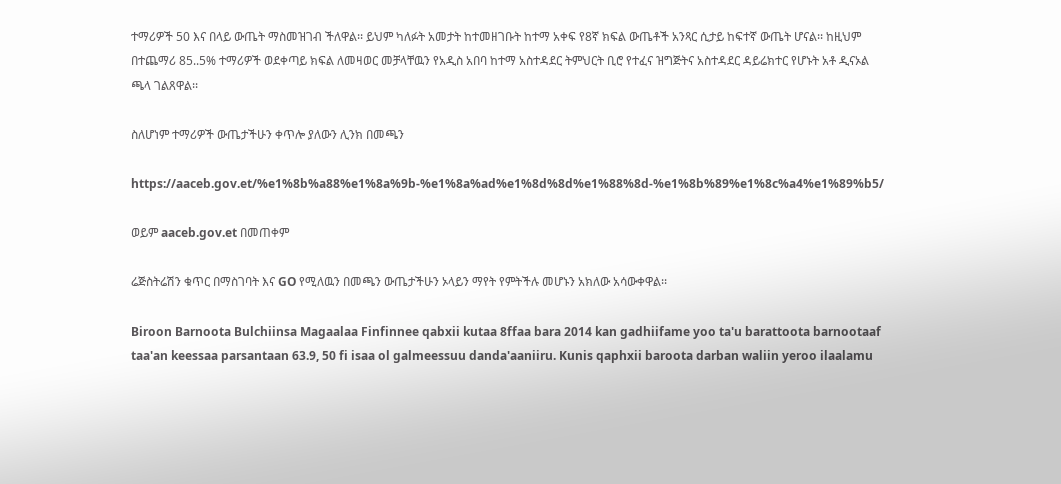ተማሪዎች 50 እና በላይ ውጤት ማስመዝገብ ችለዋል፡፡ ይህም ካለፉት አመታት ከተመዘገቡት ከተማ አቀፍ የ8ኛ ክፍል ውጤቶች አንጻር ሲታይ ከፍተኛ ውጤት ሆናል፡፡ ከዚህም በተጨማሪ 85..5% ተማሪዎች ወደቀጣይ ክፍል ለመዛወር መቻላቸዉን የአዲስ አበባ ከተማ አስተዳደር ትምህርት ቢሮ የተፈና ዝግጅትና አስተዳደር ዳይሬክተር የሆኑት አቶ ዲናኦል ጫላ ገልጸዋል፡፡

ስለሆነም ተማሪዎች ውጤታችሁን ቀጥሎ ያለውን ሊንክ በመጫን

https://aaceb.gov.et/%e1%8b%a88%e1%8a%9b-%e1%8a%ad%e1%8d%8d%e1%88%8d-%e1%8b%89%e1%8c%a4%e1%89%b5/

ወይም aaceb.gov.et በመጠቀም

ሬጅስትሬሽን ቁጥር በማስገባት እና GO የሚለዉን በመጫን ውጤታችሁን ኦላይን ማየት የምትችሉ መሆኑን አክለው አሳውቀዋል፡፡

Biroon Barnoota Bulchiinsa Magaalaa Finfinnee qabxii kutaa 8ffaa bara 2014 kan gadhiifame yoo ta'u barattoota barnootaaf taa'an keessaa parsantaan 63.9, 50 fi isaa ol galmeessuu danda'aaniiru. Kunis qaphxii baroota darban waliin yeroo ilaalamu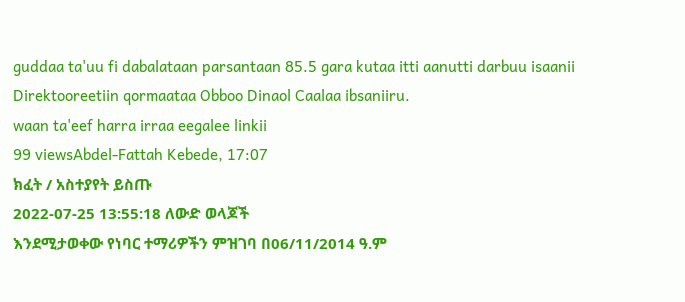guddaa ta'uu fi dabalataan parsantaan 85.5 gara kutaa itti aanutti darbuu isaanii Direktooreetiin qormaataa Obboo Dinaol Caalaa ibsaniiru.
waan ta'eef harra irraa eegalee linkii
99 viewsAbdel-Fattah Kebede, 17:07
ክፈት / አስተያየት ይስጡ
2022-07-25 13:55:18 ለውድ ወላጆች
እንደሚታወቀው የነባር ተማሪዎችን ምዝገባ በ06/11/2014 ዓ.ም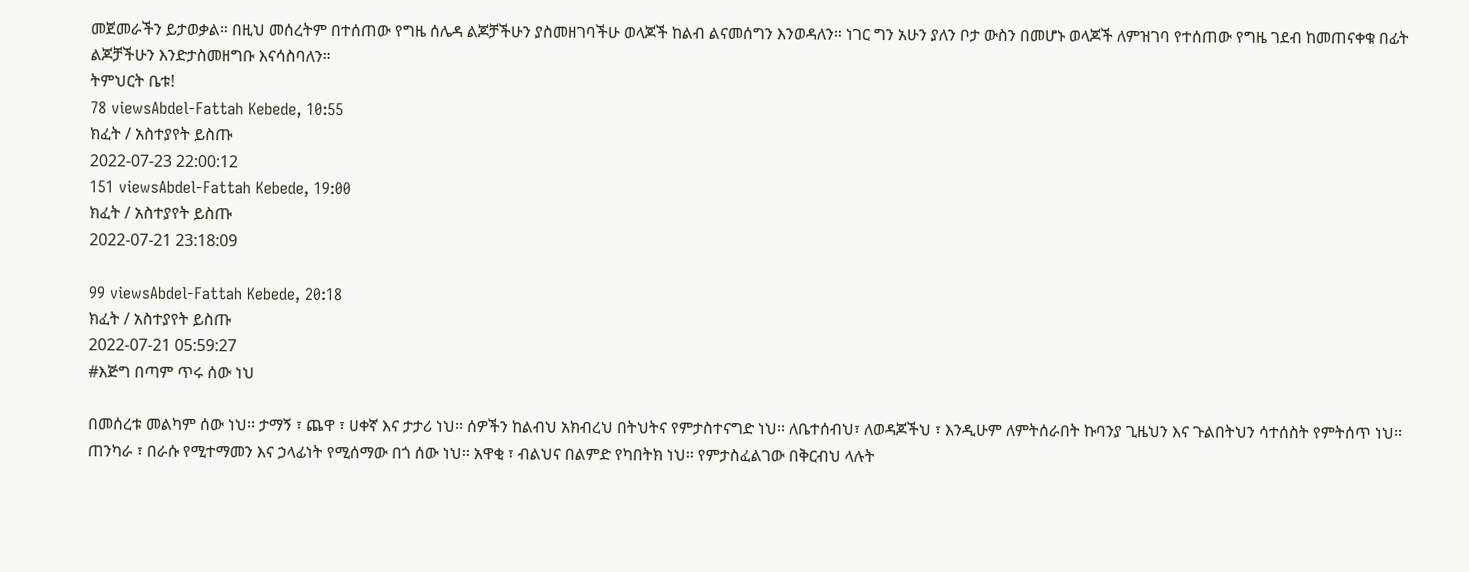መጀመራችን ይታወቃል። በዚህ መሰረትም በተሰጠው የግዜ ሰሌዳ ልጆቻችሁን ያስመዘገባችሁ ወላጆች ከልብ ልናመሰግን እንወዳለን። ነገር ግን አሁን ያለን ቦታ ውስን በመሆኑ ወላጆች ለምዝገባ የተሰጠው የግዜ ገደብ ከመጠናቀቁ በፊት ልጆቻችሁን እንድታስመዘግቡ እናሳስባለን።
ትምህርት ቤቱ!
78 viewsAbdel-Fattah Kebede, 10:55
ክፈት / አስተያየት ይስጡ
2022-07-23 22:00:12
151 viewsAbdel-Fattah Kebede, 19:00
ክፈት / አስተያየት ይስጡ
2022-07-21 23:18:09

99 viewsAbdel-Fattah Kebede, 20:18
ክፈት / አስተያየት ይስጡ
2022-07-21 05:59:27
#እጅግ በጣም ጥሩ ሰው ነህ

በመሰረቱ መልካም ሰው ነህ፡፡ ታማኝ ፣ ጨዋ ፣ ሀቀኛ እና ታታሪ ነህ፡፡ ሰዎችን ከልብህ አክብረህ በትህትና የምታስተናግድ ነህ፡፡ ለቤተሰብህ፣ ለወዳጆችህ ፣ እንዲሁም ለምትሰራበት ኩባንያ ጊዜህን እና ጉልበትህን ሳተሰስት የምትሰጥ ነህ፡፡ ጠንካራ ፣ በራሱ የሚተማመን እና ኃላፊነት የሚሰማው በጎ ሰው ነህ፡፡ አዋቂ ፣ ብልህና በልምድ የካበትክ ነህ፡፡ የምታስፈልገው በቅርብህ ላሉት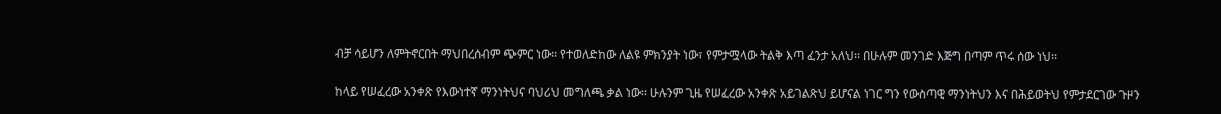ብቻ ሳይሆን ለምትኖርበት ማህበረሰብም ጭምር ነው፡፡ የተወለድከው ለልዩ ምክንያት ነው፣ የምታሟላው ትልቅ እጣ ፈንታ አለህ፡፡ በሁሉም መንገድ እጅግ በጣም ጥሩ ሰው ነህ፡፡

ከላይ የሠፈረው አንቀጽ የእውነተኛ ማንነትህና ባህሪህ መግለጫ ቃል ነው፡፡ ሁሉንም ጊዜ የሠፈረው አንቀጽ አይገልጽህ ይሆናል ነገር ግን የውስጣዊ ማንነትህን እና በሕይወትህ የምታደርገው ጉዞን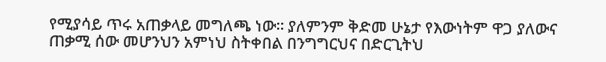የሚያሳይ ጥሩ አጠቃላይ መግለጫ ነው፡፡ ያለምንም ቅድመ ሁኔታ የእውነትም ዋጋ ያለውና ጠቃሚ ሰው መሆንህን አምነህ ስትቀበል በንግግርህና በድርጊትህ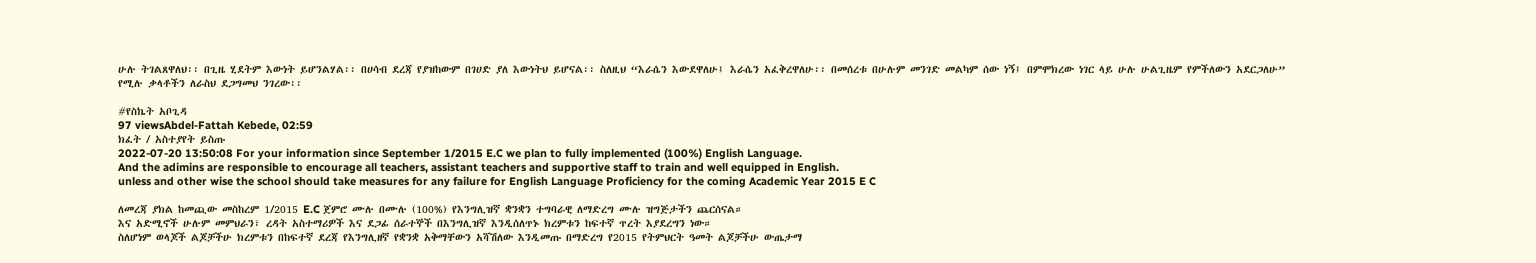ሁሉ ትገልጸዋለህ፡፡ በጊዜ ሂደትም እውነት ይሆንልሃል፡፡ በሀሳብ ደረጃ የያዝከውም በገሀድ ያለ እውነትህ ይሆናል፡፡ ስለዚህ “እራሴን እውደዋለሁ፤ እራሴን አፈቅረዋለሁ፡፡ በመሰረቱ በሁሉም መንገድ መልካም ሰው ነኝ፤ በምሞክረው ነገር ላይ ሁሉ ሁልጊዜም የምችለውን አደርጋለሁ” የሚሉ ቃላቶችን ለራስህ ደጋግመህ ንገረው፡፡

#የስኬት አቦጊዳ
97 viewsAbdel-Fattah Kebede, 02:59
ክፈት / አስተያየት ይስጡ
2022-07-20 13:50:08 For your information since September 1/2015 E.C we plan to fully implemented (100%) English Language.
And the adimins are responsible to encourage all teachers, assistant teachers and supportive staff to train and well equipped in English.
unless and other wise the school should take measures for any failure for English Language Proficiency for the coming Academic Year 2015 E C

ለመረጃ ያክል ከመጪው መስከረም 1/2015 E.C ጀምሮ ሙሉ በሙሉ (100%) የእንግሊዝኛ ቋንቋን ተግባራዊ ለማድረግ ሙሉ ዝግጅታችን ጨርሰናል።
እና አድሚኖች ሁሉም መምህራን፣ ረዳት አስተማሪዎች እና ደጋፊ ሰራተኞች በእንግሊዝኛ እንዲሰለጥኑ ክረምቱን ከፍተኛ ጥረት እያደረግን ነው።
ስለሆነም ወላጆች ልጆቻችሁ ክረምቱን በከፍተኛ ደረጃ የእንግሊዘኛ የቋንቋ አቅማቸውን አሻሽለው እንዲመጡ በማድረግ የ2015 የትምህርት ዓመት ልጆቻችሁ ውጤታማ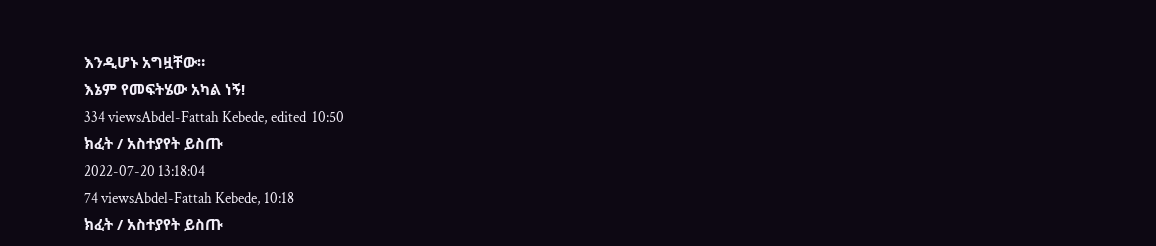እንዲሆኑ አግዟቸው።
እኔም የመፍትሄው አካል ነኝ!
334 viewsAbdel-Fattah Kebede, edited  10:50
ክፈት / አስተያየት ይስጡ
2022-07-20 13:18:04
74 viewsAbdel-Fattah Kebede, 10:18
ክፈት / አስተያየት ይስጡ